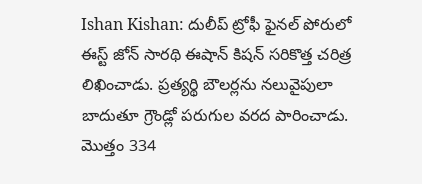Ishan Kishan: దులీప్ ట్రోఫీ ఫైనల్ పోరులో ఈస్ట్ జోన్ సారథి ఈషాన్ కిషన్ సరికొత్త చరిత్ర లిఖించాడు. ప్రత్యర్థి బౌలర్లను నలువైపులా బాదుతూ గ్రౌండ్లో పరుగుల వరద పారించాడు. మొత్తం 334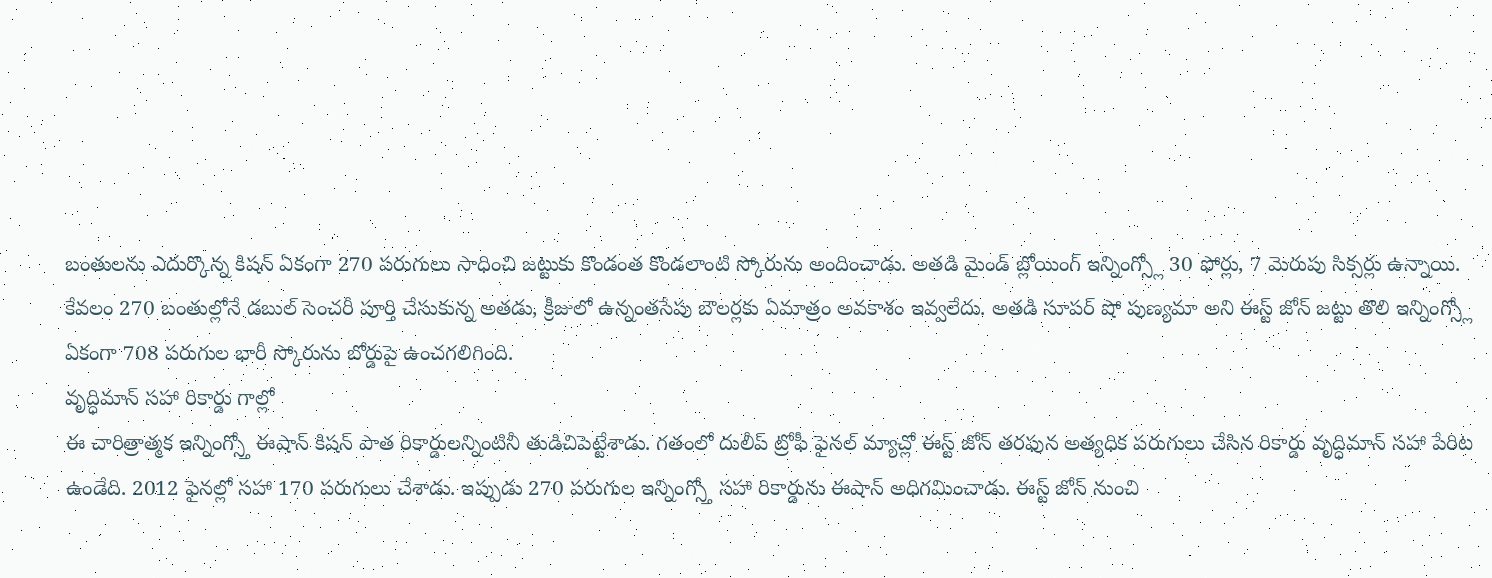బంతులను ఎదుర్కొన్న కిషన్ ఏకంగా 270 పరుగులు సాధించి జట్టుకు కొండంత కొండలాంటి స్కోరును అందించాడు. అతడి మైండ్ బ్లోయింగ్ ఇన్నింగ్స్లో 30 ఫోర్లు, 7 మెరుపు సిక్సర్లు ఉన్నాయి. కేవలం 270 బంతుల్లోనే డబుల్ సెంచరీ పూర్తి చేసుకున్న అతడు, క్రీజులో ఉన్నంతసేపు బౌలర్లకు ఏమాత్రం అవకాశం ఇవ్వలేదు. అతడి సూపర్ షో పుణ్యమా అని ఈస్ట్ జోన్ జట్టు తొలి ఇన్నింగ్స్లో ఏకంగా 708 పరుగుల భారీ స్కోరును బోర్డుపై ఉంచగలిగింది.
వృద్ధిమాన్ సహా రికార్డు గాల్లో
ఈ చారిత్రాత్మక ఇన్నింగ్స్తో ఈషాన్ కిషన్ పాత రికార్డులన్నింటినీ తుడిచిపెట్టేశాడు. గతంలో దులీప్ ట్రోఫీ ఫైనల్ మ్యాచ్లో ఈస్ట్ జోన్ తరఫున అత్యధిక పరుగులు చేసిన రికార్డు వృద్ధిమాన్ సహా పేరిట ఉండేది. 2012 ఫైనల్లో సహా 170 పరుగులు చేశాడు. ఇప్పుడు 270 పరుగుల ఇన్నింగ్స్తో సహా రికార్డును ఈషాన్ అధిగమించాడు. ఈస్ట్ జోన్ నుంచి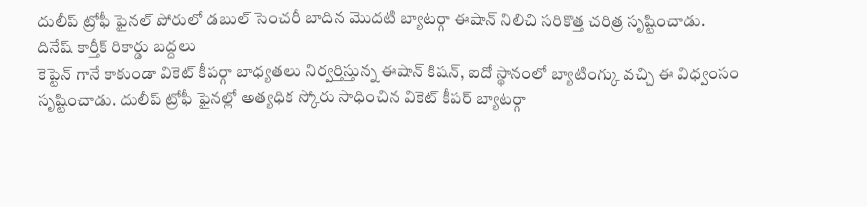దులీప్ ట్రోఫీ ఫైనల్ పోరులో డబుల్ సెంచరీ బాదిన మొదటి బ్యాటర్గా ఈషాన్ నిలిచి సరికొత్త చరిత్ర సృష్టించాడు.
దినేష్ కార్తీక్ రికార్డు బద్దలు
కెప్టెన్ గానే కాకుండా వికెట్ కీపర్గా బాధ్యతలు నిర్వర్తిస్తున్న ఈషాన్ కిషన్, ఐదో స్థానంలో బ్యాటింగ్కు వచ్చి ఈ విధ్వంసం సృష్టించాడు. దులీప్ ట్రోఫీ ఫైనల్లో అత్యధిక స్కోరు సాధించిన వికెట్ కీపర్ బ్యాటర్గా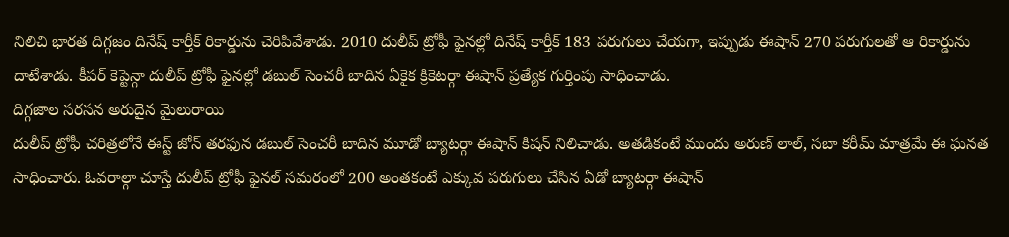నిలిచి భారత దిగ్గజం దినేష్ కార్తీక్ రికార్డును చెరిపివేశాడు. 2010 దులీప్ ట్రోఫీ ఫైనల్లో దినేష్ కార్తీక్ 183 పరుగులు చేయగా, ఇప్పుడు ఈషాన్ 270 పరుగులతో ఆ రికార్డును దాటేశాడు. కీపర్ కెప్టెన్గా దులీప్ ట్రోఫీ ఫైనల్లో డబుల్ సెంచరీ బాదిన ఏకైక క్రికెటర్గా ఈషాన్ ప్రత్యేక గుర్తింపు సాధించాడు.
దిగ్గజాల సరసన అరుదైన మైలురాయి
దులీప్ ట్రోఫీ చరిత్రలోనే ఈస్ట్ జోన్ తరఫున డబుల్ సెంచరీ బాదిన మూడో బ్యాటర్గా ఈషాన్ కిషన్ నిలిచాడు. అతడికంటే ముందు అరుణ్ లాల్, సబా కరీమ్ మాత్రమే ఈ ఘనత సాధించారు. ఓవరాల్గా చూస్తే దులీప్ ట్రోఫీ ఫైనల్ సమరంలో 200 అంతకంటే ఎక్కువ పరుగులు చేసిన ఏడో బ్యాటర్గా ఈషాన్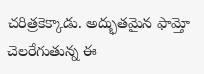చరిత్రకెక్కాడు. అద్భుతమైన ఫామ్తో చెలరేగుతున్న ఈ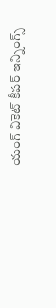యంగ్ వికెట్ కీపర్ ఇన్నింగ్స్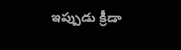ఇప్పుడు క్రీడా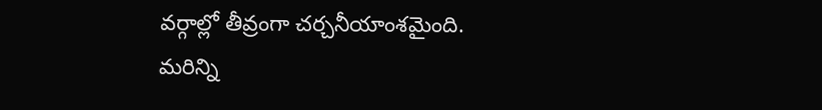వర్గాల్లో తీవ్రంగా చర్చనీయాంశమైంది.
మరిన్ని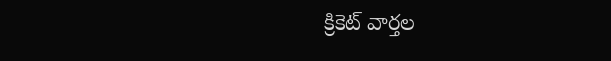క్రికెట్ వార్తల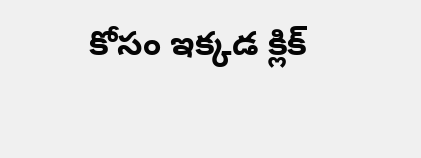కోసం ఇక్కడ క్లిక్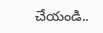చేయండి..